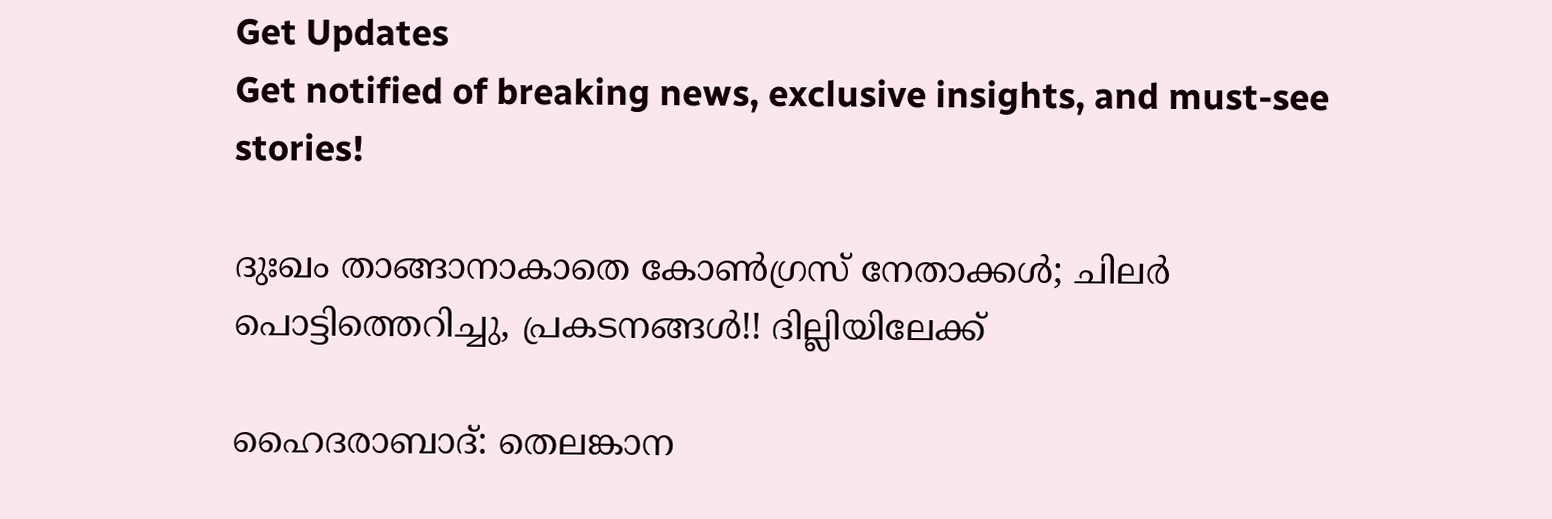Get Updates
Get notified of breaking news, exclusive insights, and must-see stories!

ദുഃഖം താങ്ങാനാകാതെ കോണ്‍ഗ്രസ് നേതാക്കള്‍; ചിലര്‍ പൊട്ടിത്തെറിച്ചു, പ്രകടനങ്ങള്‍!! ദില്ലിയിലേക്ക്

ഹൈദരാബാദ്: തെലങ്കാന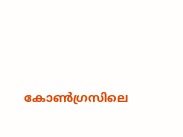കോണ്‍ഗ്രസിലെ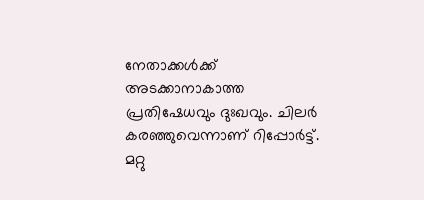നേതാക്കള്‍ക്ക് അടക്കാനാകാത്ത പ്രതിഷേധവും ദുഃഖവും. ചിലര്‍ കരഞ്ഞുവെന്നാണ് റിപ്പോര്‍ട്ട്. മറ്റു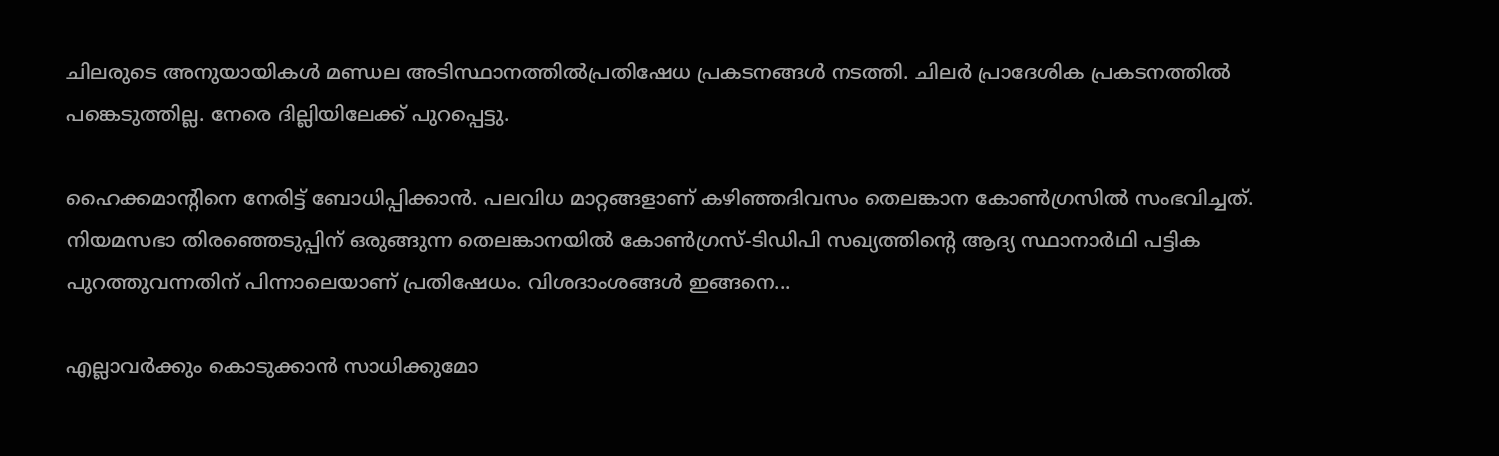ചിലരുടെ അനുയായികള്‍ മണ്ഡല അടിസ്ഥാനത്തില്‍പ്രതിഷേധ പ്രകടനങ്ങള്‍ നടത്തി. ചിലര്‍ പ്രാദേശിക പ്രകടനത്തില്‍ പങ്കെടുത്തില്ല. നേരെ ദില്ലിയിലേക്ക് പുറപ്പെട്ടു.

ഹൈക്കമാന്റിനെ നേരിട്ട് ബോധിപ്പിക്കാന്‍. പലവിധ മാറ്റങ്ങളാണ് കഴിഞ്ഞദിവസം തെലങ്കാന കോണ്‍ഗ്രസില്‍ സംഭവിച്ചത്. നിയമസഭാ തിരഞ്ഞെടുപ്പിന് ഒരുങ്ങുന്ന തെലങ്കാനയില്‍ കോണ്‍ഗ്രസ്-ടിഡിപി സഖ്യത്തിന്റെ ആദ്യ സ്ഥാനാര്‍ഥി പട്ടിക പുറത്തുവന്നതിന് പിന്നാലെയാണ് പ്രതിഷേധം. വിശദാംശങ്ങള്‍ ഇങ്ങനെ...

എല്ലാവര്‍ക്കും കൊടുക്കാന്‍ സാധിക്കുമോ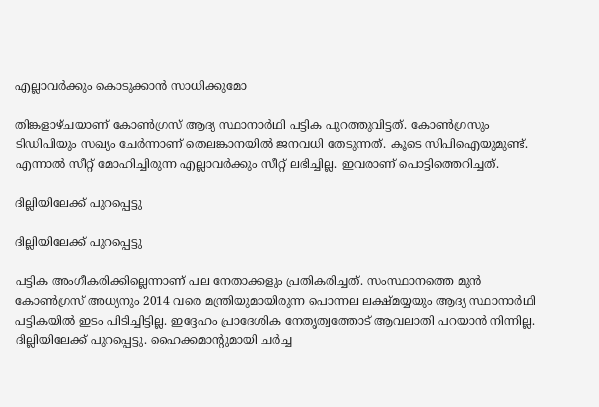എല്ലാവര്‍ക്കും കൊടുക്കാന്‍ സാധിക്കുമോ

തിങ്കളാഴ്ചയാണ് കോണ്‍ഗ്രസ് ആദ്യ സ്ഥാനാര്‍ഥി പട്ടിക പുറത്തുവിട്ടത്. കോണ്‍ഗ്രസും ടിഡിപിയും സഖ്യം ചേര്‍ന്നാണ് തെലങ്കാനയില്‍ ജനവധി തേടുന്നത്. കൂടെ സിപിഐയുമുണ്ട്. എന്നാല്‍ സീറ്റ് മോഹിച്ചിരുന്ന എല്ലാവര്‍ക്കും സീറ്റ് ലഭിച്ചില്ല. ഇവരാണ് പൊട്ടിത്തെറിച്ചത്.

ദില്ലിയിലേക്ക് പുറപ്പെട്ടു

ദില്ലിയിലേക്ക് പുറപ്പെട്ടു

പട്ടിക അംഗീകരിക്കില്ലെന്നാണ് പല നേതാക്കളും പ്രതികരിച്ചത്. സംസ്ഥാനത്തെ മുന്‍ കോണ്‍ഗ്രസ് അധ്യനും 2014 വരെ മന്ത്രിയുമായിരുന്ന പൊന്നല ലക്ഷ്മയ്യയും ആദ്യ സ്ഥാനാര്‍ഥി പട്ടികയില്‍ ഇടം പിടിച്ചിട്ടില്ല. ഇദ്ദേഹം പ്രാദേശിക നേതൃത്വത്തോട് ആവലാതി പറയാന്‍ നിന്നില്ല. ദില്ലിയിലേക്ക് പുറപ്പെട്ടു. ഹൈക്കമാന്റുമായി ചര്‍ച്ച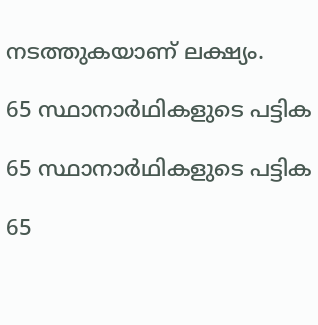നടത്തുകയാണ് ലക്ഷ്യം.

65 സ്ഥാനാര്‍ഥികളുടെ പട്ടിക

65 സ്ഥാനാര്‍ഥികളുടെ പട്ടിക

65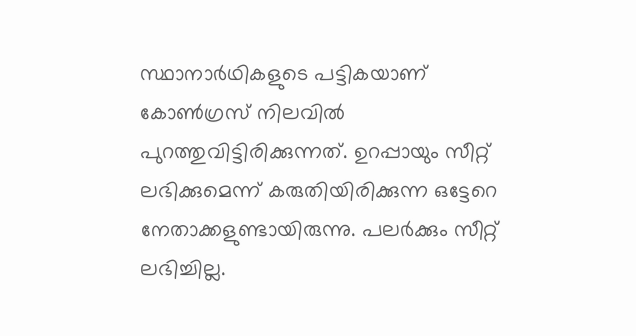സ്ഥാനാര്‍ഥികളുടെ പട്ടികയാണ് കോണ്‍ഗ്രസ് നിലവില്‍ പുറത്തുവിട്ടിരിക്കുന്നത്. ഉറപ്പായും സീറ്റ് ലഭിക്കുമെന്ന് കരുതിയിരിക്കുന്ന ഒട്ടേറെ നേതാക്കളുണ്ടായിരുന്നു. പലര്‍ക്കും സീറ്റ് ലഭിച്ചില്ല.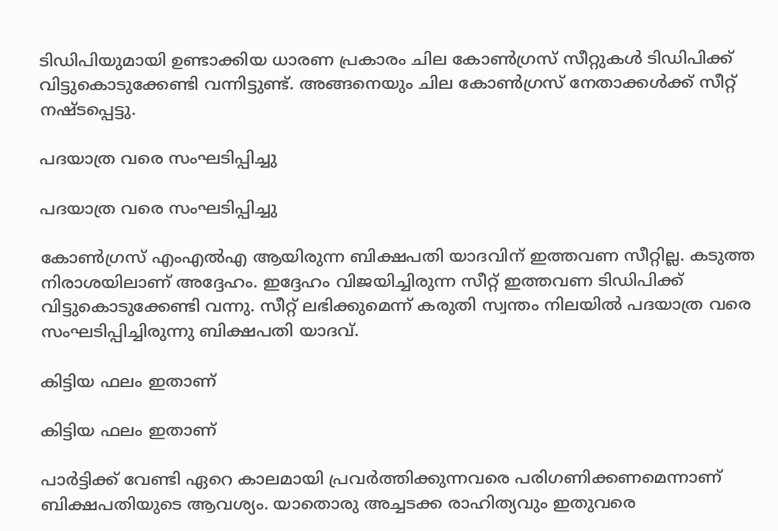ടിഡിപിയുമായി ഉണ്ടാക്കിയ ധാരണ പ്രകാരം ചില കോണ്‍ഗ്രസ് സീറ്റുകള്‍ ടിഡിപിക്ക് വിട്ടുകൊടുക്കേണ്ടി വന്നിട്ടുണ്ട്. അങ്ങനെയും ചില കോണ്‍ഗ്രസ് നേതാക്കള്‍ക്ക് സീറ്റ് നഷ്ടപ്പെട്ടു.

പദയാത്ര വരെ സംഘടിപ്പിച്ചു

പദയാത്ര വരെ സംഘടിപ്പിച്ചു

കോണ്‍ഗ്രസ് എംഎല്‍എ ആയിരുന്ന ബിക്ഷപതി യാദവിന് ഇത്തവണ സീറ്റില്ല. കടുത്ത നിരാശയിലാണ് അദ്ദേഹം. ഇദ്ദേഹം വിജയിച്ചിരുന്ന സീറ്റ് ഇത്തവണ ടിഡിപിക്ക് വിട്ടുകൊടുക്കേണ്ടി വന്നു. സീറ്റ് ലഭിക്കുമെന്ന് കരുതി സ്വന്തം നിലയില്‍ പദയാത്ര വരെ സംഘടിപ്പിച്ചിരുന്നു ബിക്ഷപതി യാദവ്.

കിട്ടിയ ഫലം ഇതാണ്

കിട്ടിയ ഫലം ഇതാണ്

പാര്‍ട്ടിക്ക് വേണ്ടി ഏറെ കാലമായി പ്രവര്‍ത്തിക്കുന്നവരെ പരിഗണിക്കണമെന്നാണ് ബിക്ഷപതിയുടെ ആവശ്യം. യാതൊരു അച്ചടക്ക രാഹിത്യവും ഇതുവരെ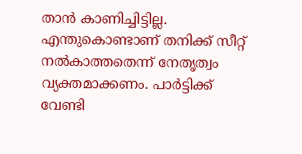താന്‍ കാണിച്ചിട്ടില്ല. എന്തുകൊണ്ടാണ് തനിക്ക് സീറ്റ് നല്‍കാത്തതെന്ന് നേതൃത്വം വ്യക്തമാക്കണം. പാര്‍ട്ടിക്ക് വേണ്ടി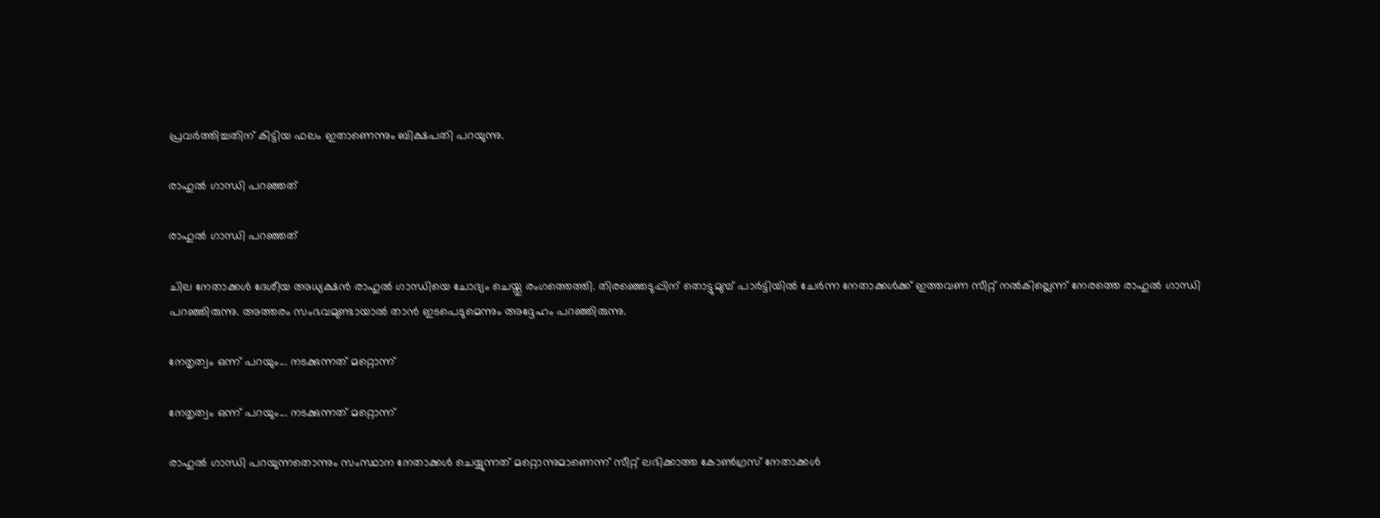പ്രവര്‍ത്തിച്ചതിന് കിട്ടിയ ഫലം ഇതാണെന്നും ബിക്ഷപതി പറയുന്നു.

രാഹുല്‍ ഗാന്ധി പറഞ്ഞത്

രാഹുല്‍ ഗാന്ധി പറഞ്ഞത്

ചില നേതാക്കള്‍ ദേശീയ അധ്യക്ഷന്‍ രാഹുല്‍ ഗാന്ധിയെ ചോദ്യം ചെയ്തു രംഗത്തെത്തി. തിരഞ്ഞെടുപ്പിന് തൊട്ടുമുമ്പ് പാര്‍ട്ടിയില്‍ ചേര്‍ന്ന നേതാക്കള്‍ക്ക് ഇത്തവണ സീറ്റ് നല്‍കില്ലെന്ന് നേരത്തെ രാഹുല്‍ ഗാന്ധി പറഞ്ഞിരുന്നു. അത്തരം സംഭവമുണ്ടായാല്‍ താന്‍ ഇടപെടുമെന്നും അദ്ദേഹം പറഞ്ഞിരുന്നു.

നേതൃത്വം ഒന്ന് പറയും... നടക്കുന്നത് മറ്റൊന്ന്

നേതൃത്വം ഒന്ന് പറയും... നടക്കുന്നത് മറ്റൊന്ന്

രാഹുല്‍ ഗാന്ധി പറയുന്നതൊന്നും സംസ്ഥാന നേതാക്കള്‍ ചെയ്യുന്നത് മറ്റൊന്നുമാണെന്ന് സീറ്റ് ലഭിക്കാത്ത കോണ്‍ഗ്രസ് നേതാക്കള്‍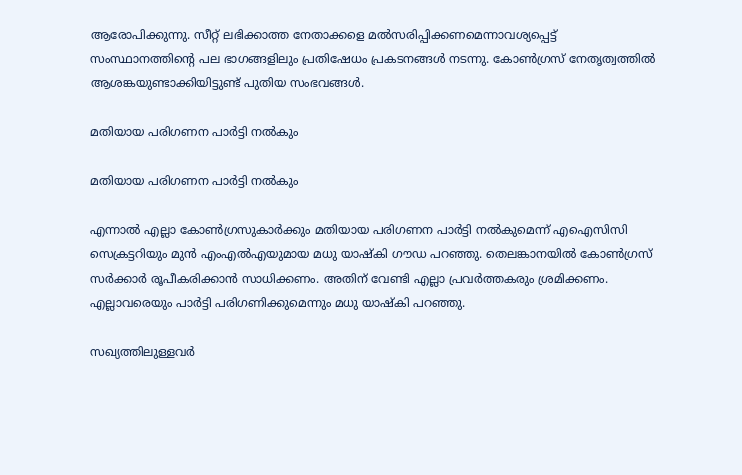ആരോപിക്കുന്നു. സീറ്റ് ലഭിക്കാത്ത നേതാക്കളെ മല്‍സരിപ്പിക്കണമെന്നാവശ്യപ്പെട്ട് സംസ്ഥാനത്തിന്റെ പല ഭാഗങ്ങളിലും പ്രതിഷേധം പ്രകടനങ്ങള്‍ നടന്നു. കോണ്‍ഗ്രസ് നേതൃത്വത്തില്‍ ആശങ്കയുണ്ടാക്കിയിട്ടുണ്ട് പുതിയ സംഭവങ്ങള്‍.

മതിയായ പരിഗണന പാര്‍ട്ടി നല്‍കും

മതിയായ പരിഗണന പാര്‍ട്ടി നല്‍കും

എന്നാല്‍ എല്ലാ കോണ്‍ഗ്രസുകാര്‍ക്കും മതിയായ പരിഗണന പാര്‍ട്ടി നല്‍കുമെന്ന് എഐസിസി സെക്രട്ടറിയും മുന്‍ എംഎല്‍എയുമായ മധു യാഷ്‌കി ഗൗഡ പറഞ്ഞു. തെലങ്കാനയില്‍ കോണ്‍ഗ്രസ് സര്‍ക്കാര്‍ രൂപീകരിക്കാന്‍ സാധിക്കണം. അതിന് വേണ്ടി എല്ലാ പ്രവര്‍ത്തകരും ശ്രമിക്കണം. എല്ലാവരെയും പാര്‍ട്ടി പരിഗണിക്കുമെന്നും മധു യാഷ്‌കി പറഞ്ഞു.

സഖ്യത്തിലുള്ളവര്‍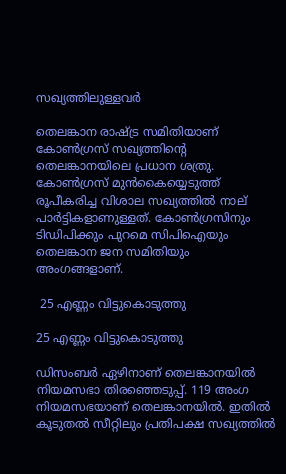സഖ്യത്തിലുള്ളവര്‍

തെലങ്കാന രാഷ്ട്ര സമിതിയാണ് കോണ്‍ഗ്രസ് സഖ്യത്തിന്റെ തെലങ്കാനയിലെ പ്രധാന ശത്രു. കോണ്‍ഗ്രസ് മുന്‍കൈയ്യെടുത്ത് രൂപീകരിച്ച വിശാല സഖ്യത്തില്‍ നാല് പാര്‍ട്ടികളാണുള്ളത്. കോണ്‍ഗ്രസിനും ടിഡിപിക്കും പുറമെ സിപിഐയും തെലങ്കാന ജന സമിതിയും അംഗങ്ങളാണ്.

 25 എണ്ണം വിട്ടുകൊടുത്തു

25 എണ്ണം വിട്ടുകൊടുത്തു

ഡിസംബര്‍ ഏഴിനാണ് തെലങ്കാനയില്‍ നിയമസഭാ തിരഞ്ഞെടുപ്പ്. 119 അംഗ നിയമസഭയാണ് തെലങ്കാനയില്‍. ഇതില്‍ കൂടുതല്‍ സീറ്റിലും പ്രതിപക്ഷ സഖ്യത്തില്‍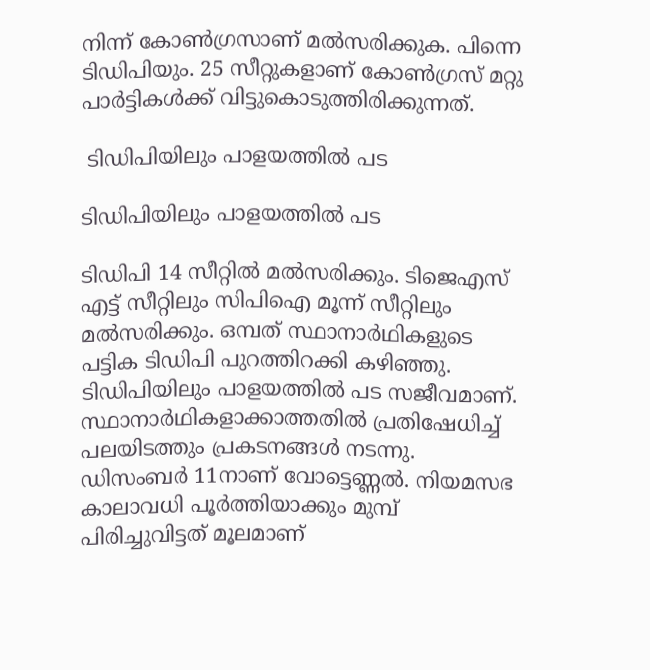നിന്ന് കോണ്‍ഗ്രസാണ് മല്‍സരിക്കുക. പിന്നെ ടിഡിപിയും. 25 സീറ്റുകളാണ് കോണ്‍ഗ്രസ് മറ്റു പാര്‍ട്ടികള്‍ക്ക് വിട്ടുകൊടുത്തിരിക്കുന്നത്.

 ടിഡിപിയിലും പാളയത്തില്‍ പട

ടിഡിപിയിലും പാളയത്തില്‍ പട

ടിഡിപി 14 സീറ്റില്‍ മല്‍സരിക്കും. ടിജെഎസ് എട്ട് സീറ്റിലും സിപിഐ മൂന്ന് സീറ്റിലും മല്‍സരിക്കും. ഒമ്പത് സ്ഥാനാര്‍ഥികളുടെ പട്ടിക ടിഡിപി പുറത്തിറക്കി കഴിഞ്ഞു. ടിഡിപിയിലും പാളയത്തില്‍ പട സജീവമാണ്. സ്ഥാനാര്‍ഥികളാക്കാത്തതില്‍ പ്രതിഷേധിച്ച് പലയിടത്തും പ്രകടനങ്ങള്‍ നടന്നു. ഡിസംബര്‍ 11നാണ് വോട്ടെണ്ണല്‍. നിയമസഭ കാലാവധി പൂര്‍ത്തിയാക്കും മുമ്പ് പിരിച്ചുവിട്ടത് മൂലമാണ്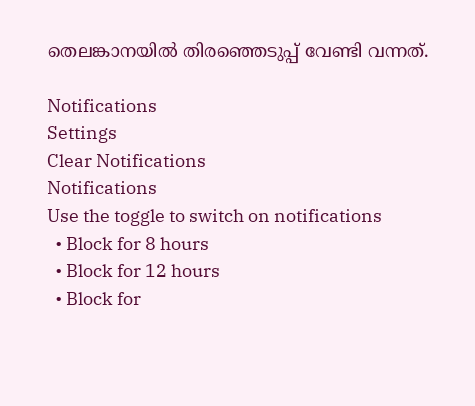തെലങ്കാനയില്‍ തിരഞ്ഞെടുപ്പ് വേണ്ടി വന്നത്.

Notifications
Settings
Clear Notifications
Notifications
Use the toggle to switch on notifications
  • Block for 8 hours
  • Block for 12 hours
  • Block for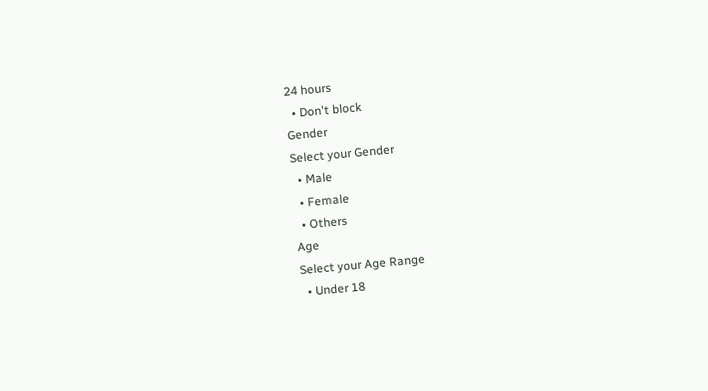24 hours
  • Don't block
Gender
Select your Gender
  • Male
  • Female
  • Others
Age
Select your Age Range
  • Under 18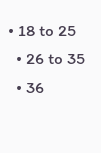• 18 to 25
  • 26 to 35
  • 36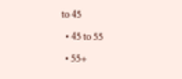to 45
  • 45 to 55
  • 55+